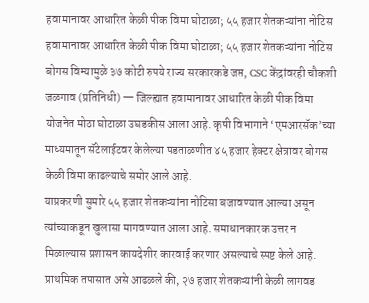हवामानावर आधारित केळी पीक विमा घोटाळा; ५५ हजार शेतकऱ्यांना नोटिस
हवामानावर आधारित केळी पीक विमा घोटाळा; ५५ हजार शेतकऱ्यांना नोटिस
बोगस विम्यामुळे ३७ कोटी रुपये राज्य सरकारकडे जप्त, CSC केंद्रांवरही चौकशी
जळगाव (प्रतिनिधी) — जिल्ह्यात हवामानावर आधारित केळी पीक विमा योजनेत मोठा घोटाळा उघडकीस आला आहे. कृषी विभागाने ‘एमआरसॅक’च्या माध्यमातून सॅटेलाईटवर केलेल्या पडताळणीत ४५ हजार हेक्टर क्षेत्रावर बोगस केळी विमा काढल्याचे समोर आले आहे.
याप्रकरणी सुमारे ५५ हजार शेतकऱ्यांना नोटिसा बजावण्यात आल्या असून त्यांच्याकडून खुलासा मागवण्यात आला आहे. समाधानकारक उत्तर न मिळाल्यास प्रशासन कायदेशीर कारवाई करणार असल्याचे स्पष्ट केले आहे.
प्राथमिक तपासात असे आढळले की, २७ हजार शेतकऱ्यांनी केळी लागवड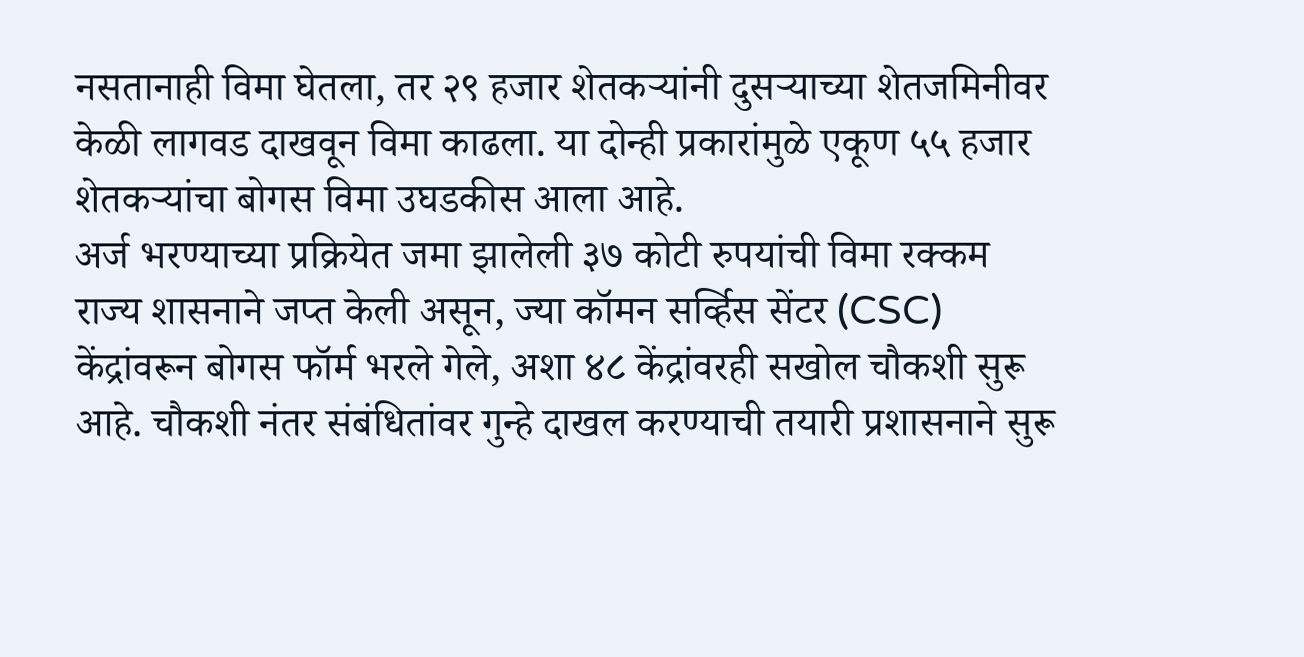नसतानाही विमा घेतला, तर २९ हजार शेतकऱ्यांनी दुसऱ्याच्या शेतजमिनीवर केळी लागवड दाखवून विमा काढला. या दोन्ही प्रकारांमुळे एकूण ५५ हजार शेतकऱ्यांचा बोगस विमा उघडकीस आला आहे.
अर्ज भरण्याच्या प्रक्रियेत जमा झालेली ३७ कोटी रुपयांची विमा रक्कम राज्य शासनाने जप्त केली असून, ज्या कॉमन सर्व्हिस सेंटर (CSC) केंद्रांवरून बोगस फॉर्म भरले गेले, अशा ४८ केंद्रांवरही सखोल चौकशी सुरू आहे. चौकशी नंतर संबंधितांवर गुन्हे दाखल करण्याची तयारी प्रशासनाने सुरू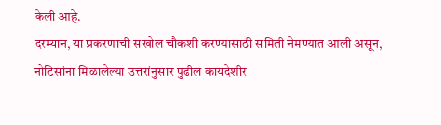केली आहे.
दरम्यान, या प्रकरणाची सखोल चौकशी करण्यासाठी समिती नेमण्यात आली असून, नोटिसांना मिळालेल्या उत्तरांनुसार पुढील कायदेशीर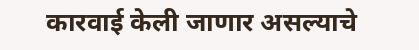कारवाई केली जाणार असल्याचे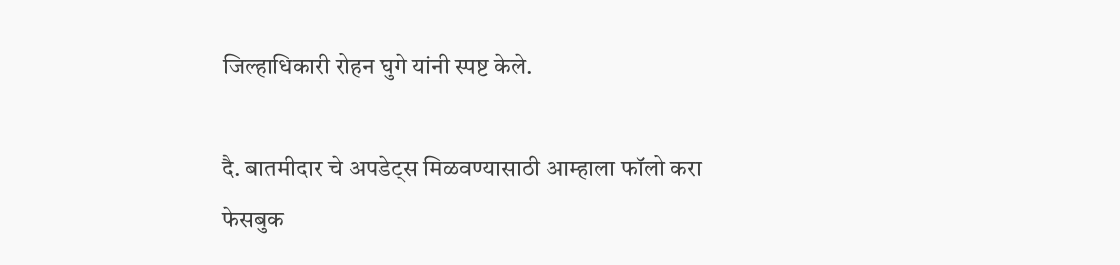जिल्हाधिकारी रोहन घुगे यांनी स्पष्ट केले.

दै. बातमीदार चे अपडेट्स मिळवण्यासाठी आम्हाला फॉलो करा
फेसबुक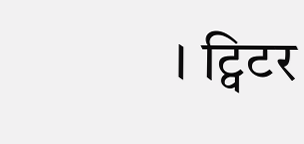। ट्विटर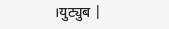।युट्युब |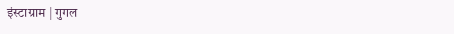इंस्टाग्राम | गुगल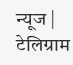न्यूज | टेलिग्राम